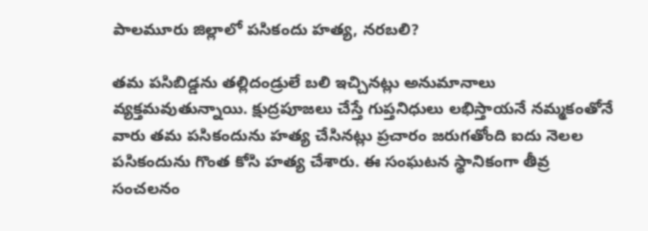పాలమూరు జిల్లాలో పసికందు హత్య, నరబలి?

తమ పసిబిడ్డను తల్లిదండ్రులే బలి ఇచ్చినట్లు అనుమానాలు వ్యక్తమవుతున్నాయి. క్షుద్రపూజలు చేస్తే గుప్తనిధులు లభిస్తాయనే నమ్మకంతోనే వారు తమ పసికందును హత్య చేసినట్లు ప్రచారం జరుగతోంది ఐదు నెలల పసికందును గొంత కోసి హత్య చేశారు. ఈ సంఘటన స్థానికంగా తీవ్ర సంచలనం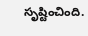సృష్టించింది.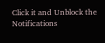Click it and Unblock the Notifications